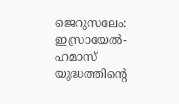ജെറുസലേം: ഇസ്രായേൽ-ഹമാസ് യുദ്ധത്തിൻ്റെ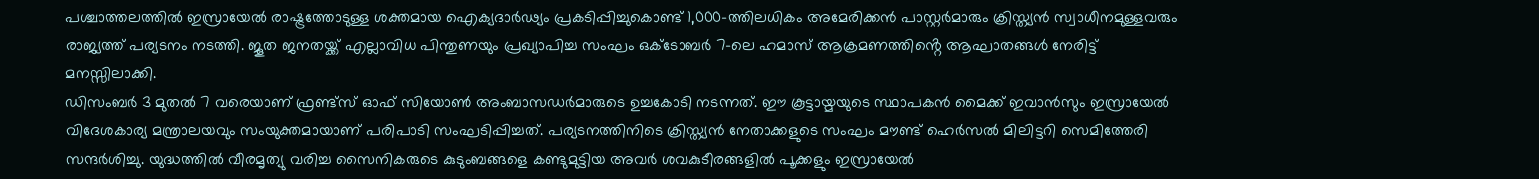പശ്ചാത്തലത്തിൽ ഇസ്രായേൽ രാഷ്ട്രത്തോടുള്ള ശക്തമായ ഐക്യദാർഢ്യം പ്രകടിപ്പിച്ചുകൊണ്ട് 1,000-ത്തിലധികം അമേരിക്കൻ പാസ്റ്റർമാരും ക്രിസ്ത്യൻ സ്വാധീനമുള്ളവരും രാജ്യത്ത് പര്യടനം നടത്തി. ജൂത ജനതയ്ക്ക് എല്ലാവിധ പിന്തുണയും പ്രഖ്യാപിച്ച സംഘം ഒക്ടോബർ 7-ലെ ഹമാസ് ആക്രമണത്തിൻ്റെ ആഘാതങ്ങൾ നേരിട്ട് മനസ്സിലാക്കി.
ഡിസംബർ 3 മുതൽ 7 വരെയാണ് ഫ്രണ്ട്സ് ഓഫ് സിയോൺ അംബാസഡർമാരുടെ ഉച്ചകോടി നടന്നത്. ഈ കൂട്ടായ്മയുടെ സ്ഥാപകൻ മൈക്ക് ഇവാൻസും ഇസ്രായേൽ വിദേശകാര്യ മന്ത്രാലയവും സംയുക്തമായാണ് പരിപാടി സംഘടിപ്പിച്ചത്. പര്യടനത്തിനിടെ ക്രിസ്ത്യൻ നേതാക്കളുടെ സംഘം മൗണ്ട് ഹെർസൽ മിലിട്ടറി സെമിത്തേരി സന്ദർശിച്ചു. യുദ്ധത്തിൽ വീരമൃത്യു വരിച്ച സൈനികരുടെ കുടുംബങ്ങളെ കണ്ടുമുട്ടിയ അവർ ശവകുടീരങ്ങളിൽ പൂക്കളും ഇസ്രായേൽ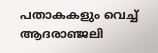പതാകകളും വെച്ച് ആദരാഞ്ജലി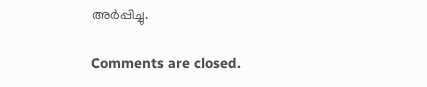അർപ്പിച്ചു.

Comments are closed.